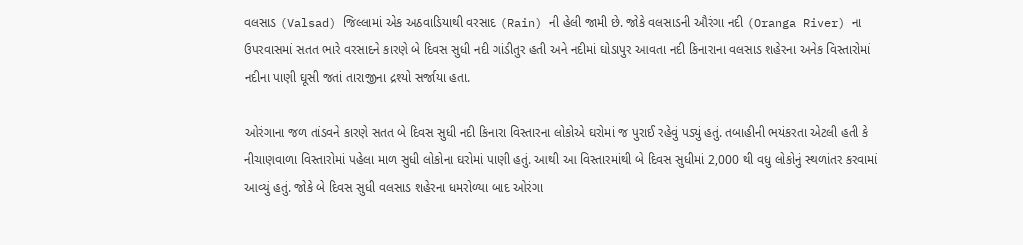વલસાડ (Valsad) જિલ્લામાં એક અઠવાડિયાથી વરસાદ (Rain) ની હેલી જામી છે. જોકે વલસાડની ઔરંગા નદી (Oranga River) ના ઉપરવાસમાં સતત ભારે વરસાદને કારણે બે દિવસ સુધી નદી ગાંડીતુર હતી અને નદીમાં ઘોડાપુર આવતા નદી કિનારાના વલસાડ શહેરના અનેક વિસ્તારોમાં નદીના પાણી ઘૂસી જતાં તારાજીના દ્રશ્યો સર્જાયા હતા.

ઓરંગાના જળ તાંડવને કારણે સતત બે દિવસ સુધી નદી કિનારા વિસ્તારના લોકોએ ઘરોમાં જ પુરાઈ રહેવું પડ્યું હતું. તબાહીની ભયંકરતા એટલી હતી કે નીચાણવાળા વિસ્તારોમાં પહેલા માળ સુધી લોકોના ઘરોમાં પાણી હતું. આથી આ વિસ્તારમાંથી બે દિવસ સુધીમાં 2,000 થી વધુ લોકોનું સ્થળાંતર કરવામાં આવ્યું હતું. જોકે બે દિવસ સુધી વલસાડ શહેરના ધમરોળ્યા બાદ ઓરંગા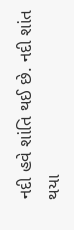નદી હવે શાંતિ થઈ છે. નદી શાંત થયા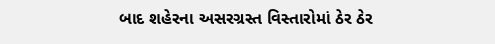બાદ શહેરના અસરગ્રસ્ત વિસ્તારોમાં ઠેર ઠેર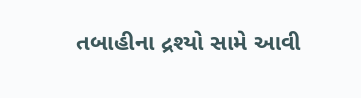તબાહીના દ્રશ્યો સામે આવી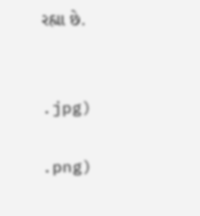રહ્યા છે.


.jpg)

.png)